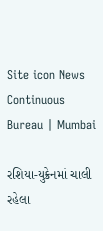Site icon News Continuous Bureau | Mumbai

રશિયા-યુક્રેનમાં ચાલી રહેલા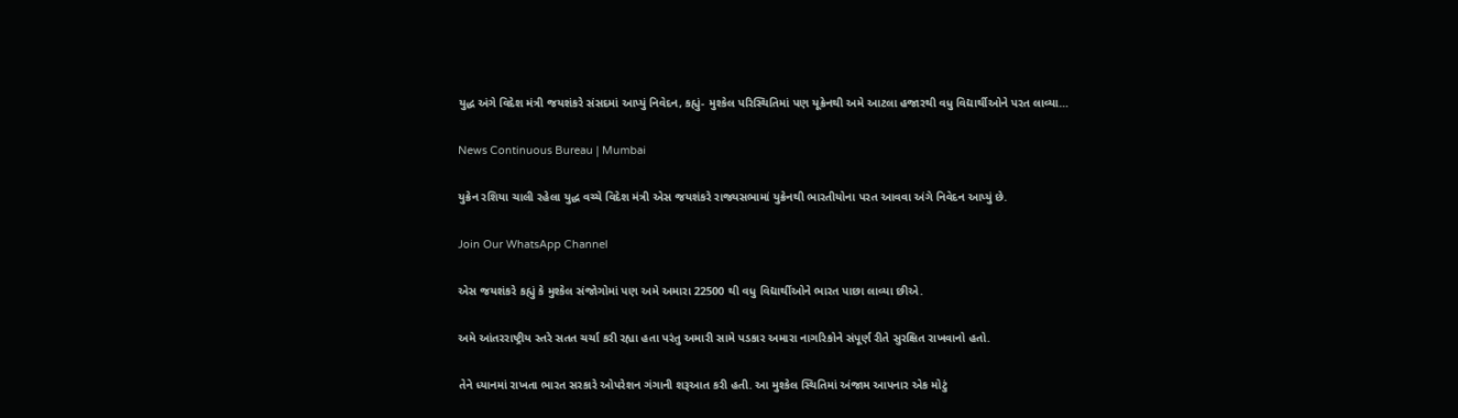યુદ્ધ અંગે વિદેશ મંત્રી જયશંકરે સંસદમાં આપ્યું નિવેદન, કહ્યું- મુશ્કેલ પરિસ્થિતિમાં પણ યૂક્રેનથી અમે આટલા હજારથી વધુ વિદ્યાર્થીઓને પરત લાવ્યા…

News Continuous Bureau | Mumbai

યુક્રેન રશિયા ચાલી રહેલા યુદ્ધ વચ્ચે વિદેશ મંત્રી એસ જયશંકરે રાજ્યસભામાં યુક્રેનથી ભારતીયોના પરત આવવા અંગે નિવેદન આપ્યું છે.

Join Our WhatsApp Channel

એસ જયશંકરે કહ્યું કે મુશ્કેલ સંજોગોમાં પણ અમે અમારા 22500 થી વધુ વિદ્યાર્થીઓને ભારત પાછા લાવ્યા છીએ.

અમે આંતરરાષ્ટ્રીય સ્તરે સતત ચર્ચા કરી રહ્યા હતા પરંતુ અમારી સામે પડકાર અમારા નાગરિકોને સંપૂર્ણ રીતે સુરક્ષિત રાખવાનો હતો.

તેને ધ્યાનમાં રાખતા ભારત સરકારે ઓપરેશન ગંગાની શરૂઆત કરી હતી. આ મુશ્કેલ સ્થિતિમાં અંજામ આપનાર એક મોટું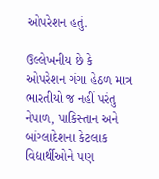ઓપરેશન હતું.

ઉલ્લેખનીય છે કે ઓપરેશન ગંગા હેઠળ માત્ર ભારતીયો જ નહીં પરંતુ નેપાળ, પાકિસ્તાન અને બાંગ્લાદેશના કેટલાક વિદ્યાર્થીઓને પણ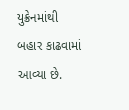યુક્રેનમાંથી બહાર કાઢવામાં આવ્યા છે.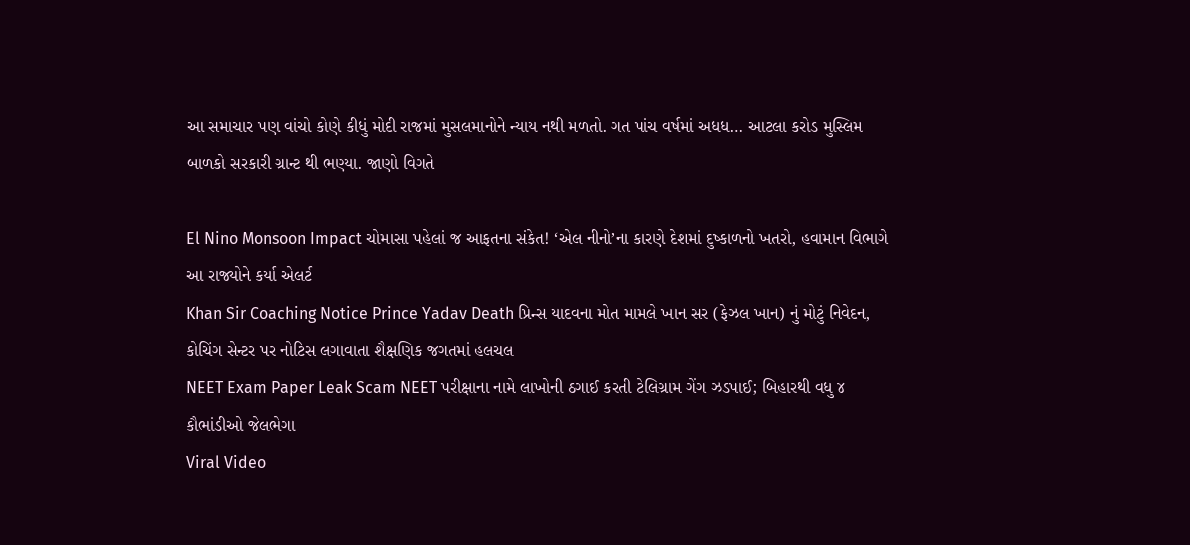આ સમાચાર પણ વાંચો કોણે કીધું મોદી રાજમાં મુસલમાનોને ન્યાય નથી મળતો. ગત પાંચ વર્ષમાં અધધ… આટલા કરોડ મુસ્લિમ બાળકો સરકારી ગ્રાન્ટ થી ભણ્યા. જાણો વિગતે

El Nino Monsoon Impact ચોમાસા પહેલાં જ આફતના સંકેત! ‘એલ નીનો’ના કારણે દેશમાં દુષ્કાળનો ખતરો, હવામાન વિભાગે આ રાજ્યોને કર્યા એલર્ટ
Khan Sir Coaching Notice Prince Yadav Death પ્રિન્સ યાદવના મોત મામલે ખાન સર (ફેઝલ ખાન) નું મોટું નિવેદન, કોચિંગ સેન્ટર પર નોટિસ લગાવાતા શૈક્ષણિક જગતમાં હલચલ
NEET Exam Paper Leak Scam NEET પરીક્ષાના નામે લાખોની ઠગાઈ કરતી ટેલિગ્રામ ગેંગ ઝડપાઈ; બિહારથી વધુ ૪ કૌભાંડીઓ જેલભેગા
Viral Video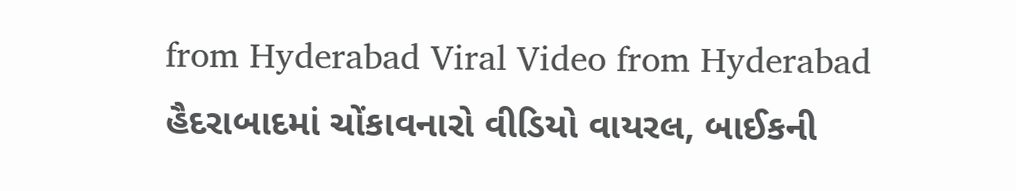from Hyderabad Viral Video from Hyderabad હૈદરાબાદમાં ચોંકાવનારો વીડિયો વાયરલ, બાઈકની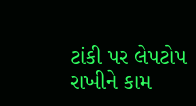ટાંકી પર લેપટોપ રાખીને કામ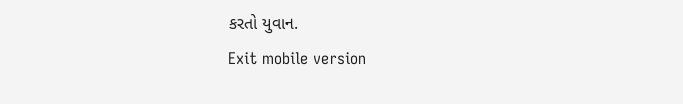કરતો યુવાન.
Exit mobile version